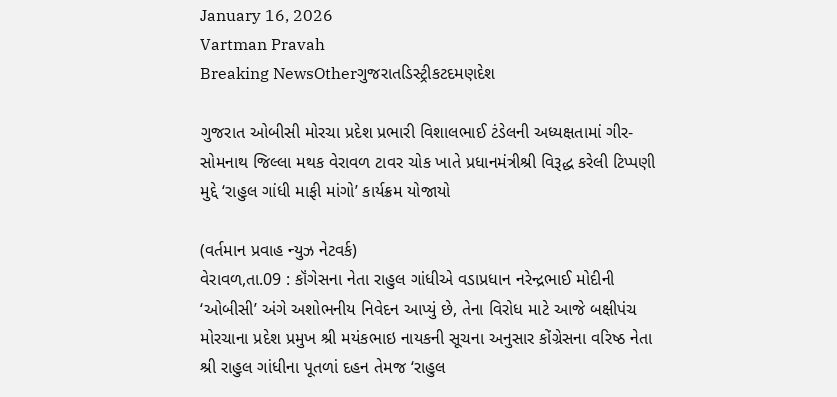January 16, 2026
Vartman Pravah
Breaking NewsOtherગુજરાતડિસ્ટ્રીકટદમણદેશ

ગુજરાત ઓબીસી મોરચા પ્રદેશ પ્રભારી વિશાલભાઈ ટંડેલની અધ્‍યક્ષતામાં ગીર-સોમનાથ જિલ્લા મથક વેરાવળ ટાવર ચોક ખાતે પ્રધાનમંત્રીશ્રી વિરૂદ્ધ કરેલી ટિપ્‍પણી મુદ્દે ‘રાહુલ ગાંધી માફી માંગો’ કાર્યક્રમ યોજાયો

(વર્તમાન પ્રવાહ ન્‍યુઝ નેટવર્ક)
વેરાવળ,તા.09 : કૉંગેસના નેતા રાહુલ ગાંધીએ વડાપ્રધાન નરેન્‍દ્રભાઈ મોદીની ‘ઓબીસી’ અંગે અશોભનીય નિવેદન આપ્‍યું છે, તેના વિરોધ માટે આજે બક્ષીપંચ મોરચાના પ્રદેશ પ્રમુખ શ્રી મયંકભાઇ નાયકની સૂચના અનુસાર કોંગ્રેસના વરિષ્‍ઠ નેતા શ્રી રાહુલ ગાંધીના પૂતળાં દહન તેમજ ‘રાહુલ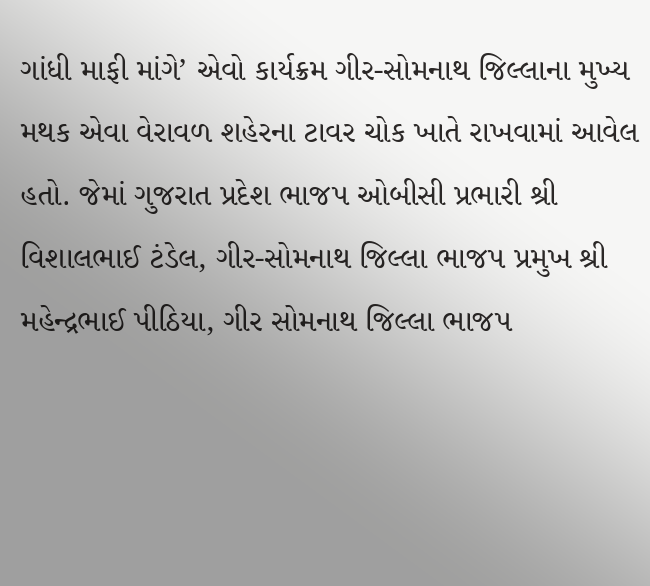ગાંધી માફી માંગે’ એવો કાર્યક્રમ ગીર-સોમનાથ જિલ્લાના મુખ્‍ય મથક એવા વેરાવળ શહેરના ટાવર ચોક ખાતે રાખવામાં આવેલ હતો. જેમાં ગુજરાત પ્રદેશ ભાજપ ઓબીસી પ્રભારી શ્રી વિશાલભાઈ ટંડેલ, ગીર-સોમનાથ જિલ્લા ભાજપ પ્રમુખ શ્રી મહેન્‍દ્રભાઈ પીઠિયા, ગીર સોમનાથ જિલ્લા ભાજપ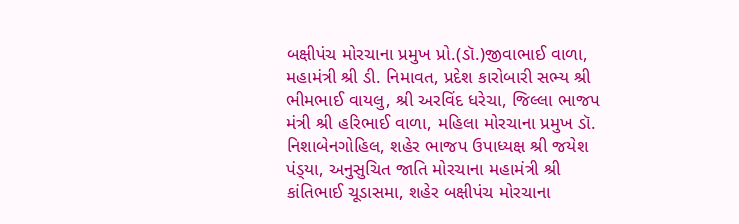બક્ષીપંચ મોરચાના પ્રમુખ પ્રો.(ડૉ.)જીવાભાઈ વાળા, મહામંત્રી શ્રી ડી. નિમાવત, પ્રદેશ કારોબારી સભ્‍ય શ્રી ભીમભાઈ વાયલુ, શ્રી અરવિંદ ધરેચા, જિલ્લા ભાજપ મંત્રી શ્રી હરિભાઈ વાળા, મહિલા મોરચાના પ્રમુખ ડૉ. નિશાબેનગોહિલ, શહેર ભાજપ ઉપાધ્‍યક્ષ શ્રી જયેશ પંડ્‍યા, અનુસુચિત જાતિ મોરચાના મહામંત્રી શ્રી કાંતિભાઈ ચૂડાસમા, શહેર બક્ષીપંચ મોરચાના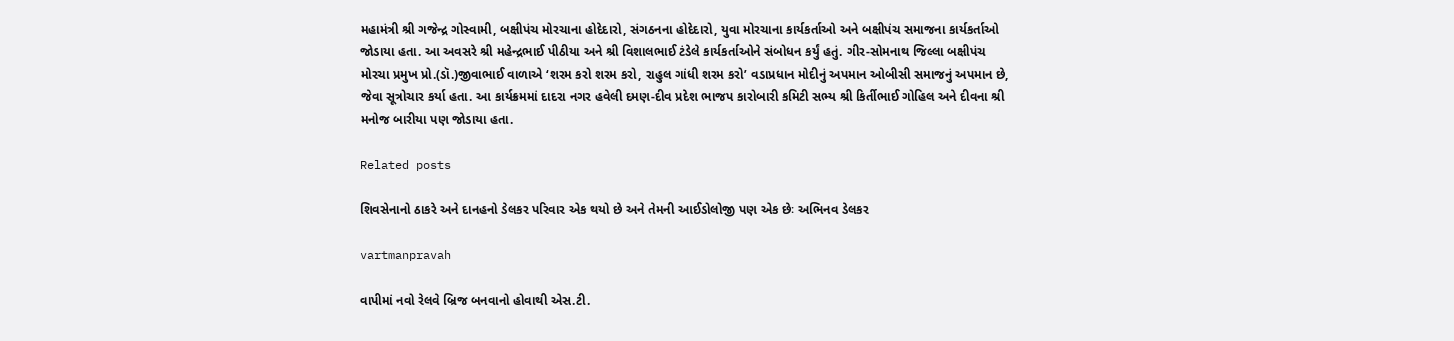મહામંત્રી શ્રી ગજેન્‍દ્ર ગોસ્‍વામી, બક્ષીપંચ મોરચાના હોદેદારો, સંગઠનના હોદેદારો, યુવા મોરચાના કાર્યકર્તાઓ અને બક્ષીપંચ સમાજના કાર્યકર્તાઓ જોડાયા હતા. આ અવસરે શ્રી મહેન્‍દ્રભાઈ પીઠીયા અને શ્રી વિશાલભાઈ ટંડેલે કાર્યકર્તાઓને સંબોધન કર્યું હતું. ગીર-સોમનાથ જિલ્લા બક્ષીપંચ મોરચા પ્રમુખ પ્રો.(ડૉ.)જીવાભાઈ વાળાએ ‘શરમ કરો શરમ કરો, રાહુલ ગાંધી શરમ કરો’ વડાપ્રધાન મોદીનું અપમાન ઓબીસી સમાજનું અપમાન છે, જેવા સૂત્રોચાર કર્યા હતા. આ કાર્યક્રમમાં દાદરા નગર હવેલી દમણ-દીવ પ્રદેશ ભાજપ કારોબારી કમિટી સભ્‍ય શ્રી કિર્તીભાઈ ગોહિલ અને દીવના શ્રી મનોજ બારીયા પણ જોડાયા હતા.

Related posts

શિવસેનાનો ઠાકરે અને દાનહનો ડેલકર પરિવાર એક થયો છે અને તેમની આઈડોલોજી પણ એક છેઃ અભિનવ ડેલકર

vartmanpravah

વાપીમાં નવો રેલવે બ્રિજ બનવાનો હોવાથી એસ.ટી.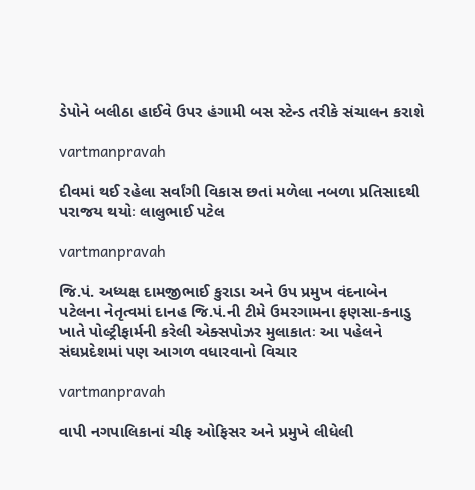ડેપોને બલીઠા હાઈવે ઉપર હંગામી બસ સ્‍ટેન્‍ડ તરીકે સંચાલન કરાશે

vartmanpravah

દીવમાં થઈ રહેલા સર્વાંગી વિકાસ છતાં મળેલા નબળા પ્રતિસાદથી પરાજય થયોઃ લાલુભાઈ પટેલ

vartmanpravah

જિ.પં. અધ્‍યક્ષ દામજીભાઈ કુરાડા અને ઉપ પ્રમુખ વંદનાબેન પટેલના નેતૃત્‍વમાં દાનહ જિ.પં.ની ટીમે ઉમરગામના ફણસા-કનાડુ ખાતે પોલ્‍ટ્રીફાર્મની કરેલી એક્‍સપોઝર મુલાકાતઃ આ પહેલને સંઘપ્રદેશમાં પણ આગળ વધારવાનો વિચાર

vartmanpravah

વાપી નગપાલિકાનાં ચીફ ઓફિસર અને પ્રમુખે લીધેલી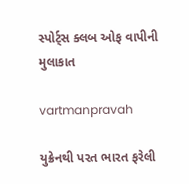સ્‍પોર્ટ્‍સ ક્‍લબ ઓફ વાપીની મુલાકાત

vartmanpravah

યુક્રેનથી પરત ભારત ફરેલી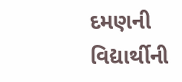દમણની વિદ્યાર્થીની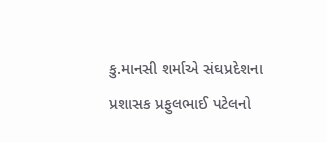કુ.માનસી શર્માએ સંઘપ્રદેશના પ્રશાસક પ્રફુલભાઈ પટેલનો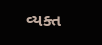વ્‍યક્‍ત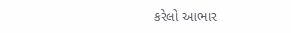કરેલો આભાર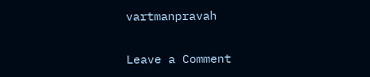vartmanpravah

Leave a Comment